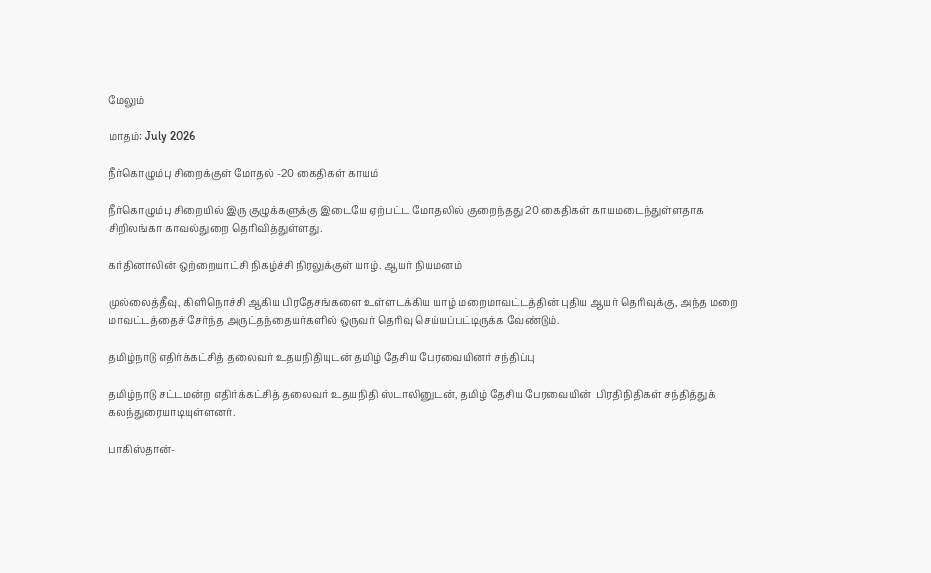மேலும்

மாதம்: July 2026

நீர்கொழும்பு சிறைக்குள் மோதல் -20 கைதிகள் காயம்

நீர்கொழும்பு சிறையில் இரு குழுக்களுக்கு இடையே ஏற்பட்ட மோதலில் குறைந்தது 20 கைதிகள் காயமடைந்துள்ளதாக சிறிலங்கா காவல்துறை தெரிவித்துள்ளது.

கர்தினாலின் ஒற்றையாட்சி நிகழ்ச்சி நிரலுக்குள் யாழ். ஆயர் நியமனம்

முல்லைத்தீவு, கிளிநொச்சி ஆகிய பிரதேசங்களை உள்ளடக்கிய யாழ் மறைமாவட்டத்தின் புதிய ஆயர் தெரிவுக்கு, அந்த மறை மாவட்டத்தைச் சேர்ந்த அருட்தந்தையர்களில் ஒருவர் தெரிவு செய்யப்பட்டிருக்க வேண்டும்.

தமிழ்நாடு எதிர்க்கட்சித் தலைவர் உதயநிதியுடன் தமிழ் தேசிய பேரவையினர் சந்திப்பு

தமிழ்நாடு சட்டமன்ற எதிர்க்கட்சித் தலைவர் உதயநிதி ஸ்டாலினுடன், தமிழ் தேசிய பேரவையின்  பிரதிநிதிகள் சந்தித்துக் கலந்துரையாடியுள்ளனர்.

பாகிஸ்தான்-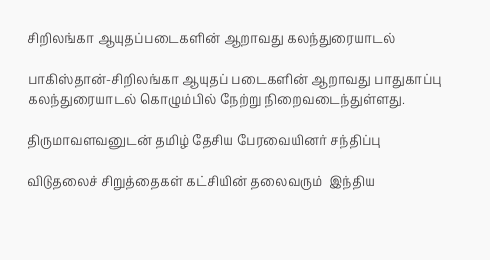சிறிலங்கா ஆயுதப்படைகளின் ஆறாவது கலந்துரையாடல்

பாகிஸ்தான்-சிறிலங்கா ஆயுதப் படைகளின் ஆறாவது பாதுகாப்பு கலந்துரையாடல் கொழும்பில் நேற்று நிறைவடைந்துள்ளது.

திருமாவளவனுடன் தமிழ் தேசிய பேரவையினர் சந்திப்பு

விடுதலைச் சிறுத்தைகள் கட்சியின் தலைவரும்  இந்திய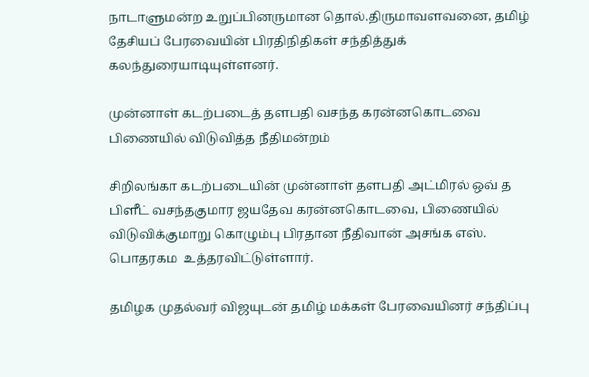நாடாளுமன்ற உறுப்பினருமான தொல்.திருமாவளவனை, தமிழ் தேசியப் பேரவையின் பிரதிநிதிகள் சந்தித்துக் கலந்துரையாடியுள்ளனர்.

முன்னாள் கடற்படைத் தளபதி வசந்த கரன்னகொடவை பிணையில் விடுவித்த நீதிமன்றம்

சிறிலங்கா கடற்படையின் முன்னாள் தளபதி அட்மிரல் ஒவ் த பிளீட் வசந்தகுமார ஜயதேவ கரன்னகொடவை, பிணையில் விடுவிக்குமாறு கொழும்பு பிரதான நீதிவான் அசங்க எஸ். பொதரகம  உத்தரவிட்டுள்ளார்.

தமிழக முதல்வர் விஜயுடன் தமிழ் மக்கள் பேரவையினர் சந்திப்பு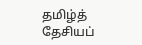தமிழ்த் தேசியப்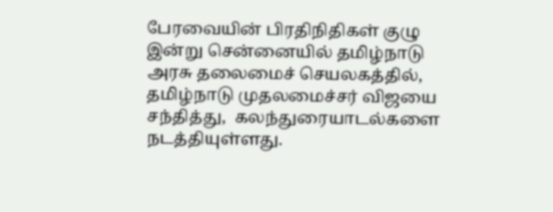பேரவையின் பிரதிநிதிகள் குழு இன்று சென்னையில் தமிழ்நாடு அரசு தலைமைச் செயலகத்தில், தமிழ்நாடு முதலமைச்சர் விஜயை சந்தித்து,  கலந்துரையாடல்களை நடத்தியுள்ளது.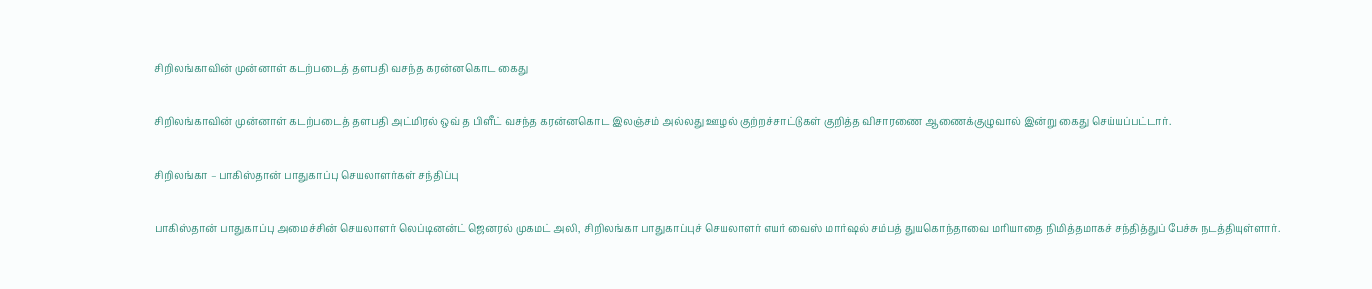சிறிலங்காவின் முன்னாள் கடற்படைத் தளபதி வசந்த கரன்னகொட கைது

சிறிலங்காவின் முன்னாள் கடற்படைத் தளபதி அட்மிரல் ஒவ் த பிளீட் வசந்த கரன்னகொட இலஞ்சம் அல்லது ஊழல் குற்றச்சாட்டுகள் குறித்த விசாரணை ஆணைக்குழுவால் இன்று கைது செய்யப்பட்டார்.

சிறிலங்கா – பாகிஸ்தான் பாதுகாப்பு செயலாளர்கள் சந்திப்பு

பாகிஸ்தான் பாதுகாப்பு அமைச்சின் செயலாளர் லெப்டினன்ட் ஜெனரல் முகமட் அலி, சிறிலங்கா பாதுகாப்புச் செயலாளர் எயர் வைஸ் மார்ஷல் சம்பத் துயகொந்தாவை மரியாதை நிமித்தமாகச் சந்தித்துப் பேச்சு நடத்தியுள்ளார்.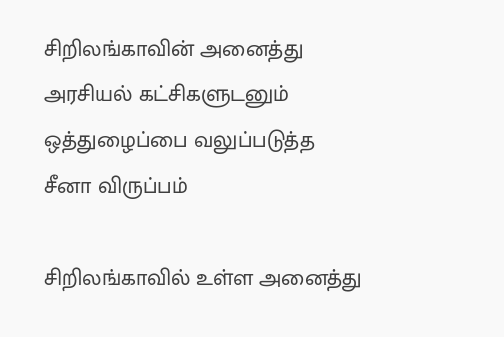சிறிலங்காவின் அனைத்து அரசியல் கட்சிகளுடனும் ஒத்துழைப்பை வலுப்படுத்த சீனா விருப்பம்

சிறிலங்காவில் உள்ள அனைத்து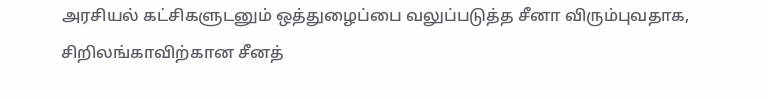அரசியல் கட்சிகளுடனும் ஒத்துழைப்பை வலுப்படுத்த சீனா விரும்புவதாக, சிறிலங்காவிற்கான சீனத்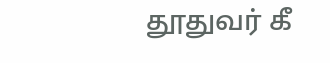தூதுவர் கீ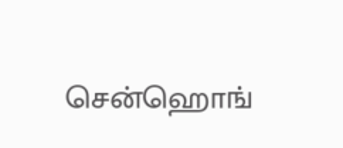சென்ஹொங்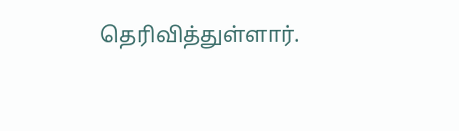தெரிவித்துள்ளார்.